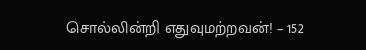சொல்லின்றி எதுவுமற்றவன்! – 152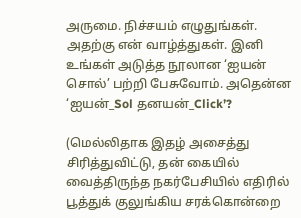அருமை. நிச்சயம் எழுதுங்கள். அதற்கு என் வாழ்த்துகள். இனி உங்கள் அடுத்த நூலான ‘ஐயன் சொல்’ பற்றி பேசுவோம். அதென்ன ‘ஐயன்_Sol தனயன்_Click’?

(மெல்லிதாக இதழ் அசைத்து சிரித்துவிட்டு, தன் கையில் வைத்திருந்த நகர்பேசியில் எதிரில் பூத்துக் குலுங்கிய சரக்கொன்றை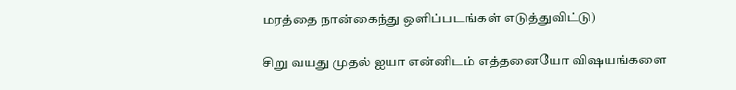மரத்தை நான்கைந்து ஒளிப்படங்கள் எடுத்துவிட்டு)

சிறு வயது முதல் ஐயா என்னிடம் எத்தனையோ விஷயங்களை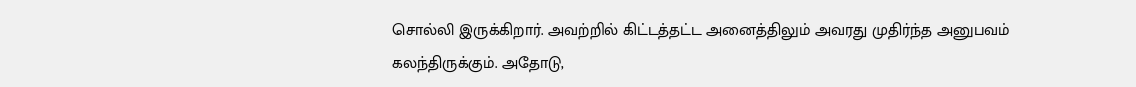சொல்லி இருக்கிறார். அவற்றில் கிட்டத்தட்ட அனைத்திலும் அவரது முதிர்ந்த அனுபவம் கலந்திருக்கும். அதோடு,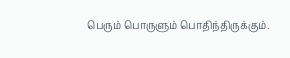பெரும் பொருளும் பொதிந்திருக்கும்.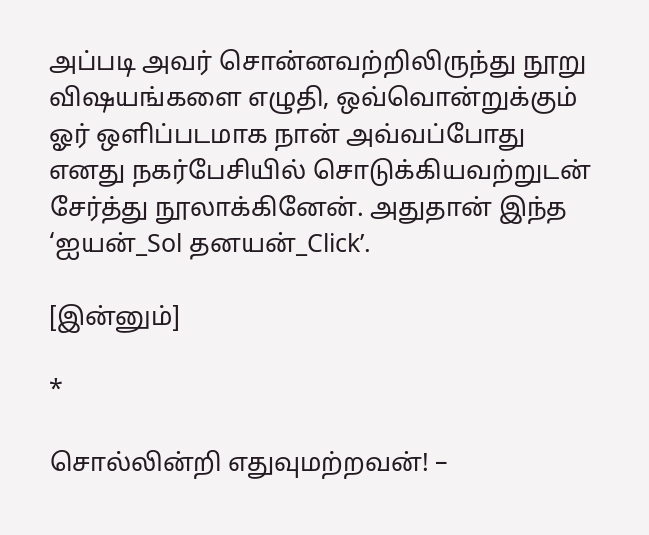அப்படி அவர் சொன்னவற்றிலிருந்து நூறு விஷயங்களை எழுதி, ஒவ்வொன்றுக்கும் ஓர் ஒளிப்படமாக நான் அவ்வப்போது எனது நகர்பேசியில் சொடுக்கியவற்றுடன் சேர்த்து நூலாக்கினேன். அதுதான் இந்த ‘ஐயன்_Sol தனயன்_Click’.

[இன்னும்]

*

சொல்லின்றி எதுவுமற்றவன்! –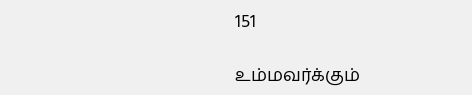151

உம்மவர்க்கும்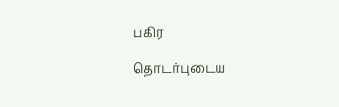பகிர

தொடர்புடைய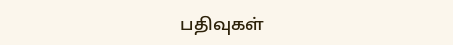பதிவுகள்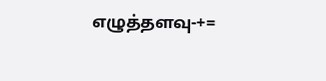எழுத்தளவு-+=